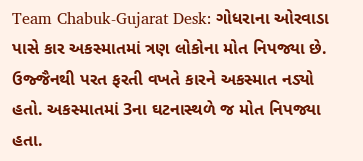Team Chabuk-Gujarat Desk: ગોધરાના ઓરવાડા પાસે કાર અકસ્માતમાં ત્રણ લોકોના મોત નિપજ્યા છે. ઉજ્જૈનથી પરત ફરતી વખતે કારને અકસ્માત નડ્યો હતો. અકસ્માતમાં 3ના ઘટનાસ્થળે જ મોત નિપજ્યા હતા.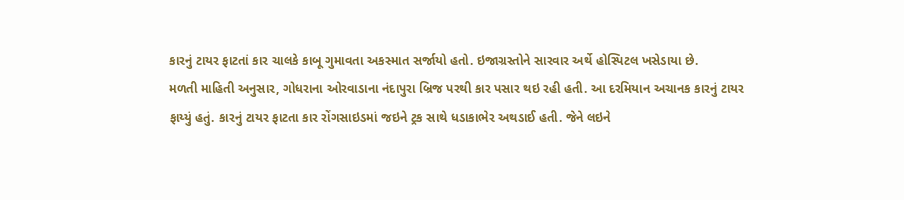કારનું ટાયર ફાટતાં કાર ચાલકે કાબૂ ગુમાવતા અકસ્માત સર્જાયો હતો. ઇજાગ્રસ્તોને સારવાર અર્થે હોસ્પિટલ ખસેડાયા છે.
મળતી માહિતી અનુસાર, ગોધરાના ઓરવાડાના નંદાપુરા બ્રિજ પરથી કાર પસાર થઇ રહી હતી. આ દરમિયાન અચાનક કારનું ટાયર ફાય્યું હતું. કારનું ટાયર ફાટતા કાર રોંગસાઇડમાં જઇને ટ્રક સાથે ધડાકાભેર અથડાઈ હતી. જેને લઇને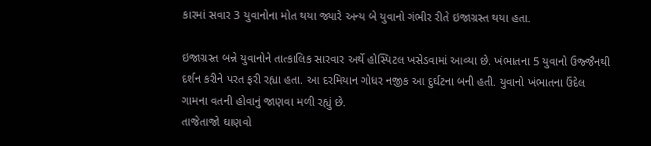કારમાં સવાર 3 યુવાનોના મોત થયા જ્યારે અન્ય બે યુવાનો ગંભીર રીતે ઇજાગ્રસ્ત થયા હતા.

ઇજાગ્રસ્ત બન્ને યુવાનોને તાત્કાલિક સારવાર અર્થે હોસ્પિટલ ખસેડવામાં આવ્યા છે. ખંભાતના 5 યુવાનો ઉજ્જૈનથી દર્શન કરીને પરત ફરી રહ્યા હતા. આ દરમિયાન ગોધર નજીક આ દુર્ઘટના બની હતી. યુવાનો ખંભાતના ઉંદેલ ગામના વતની હોવાનું જાણવા મળી રહ્યું છે.
તાજેતાજો ઘાણવો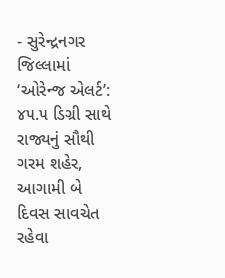- સુરેન્દ્રનગર જિલ્લામાં ‘ઓરેન્જ એલર્ટ’: ૪૫.૫ ડિગ્રી સાથે રાજ્યનું સૌથી ગરમ શહેર, આગામી બે દિવસ સાવચેત રહેવા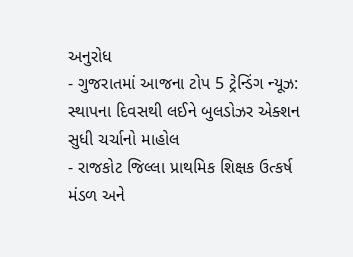અનુરોધ
- ગુજરાતમાં આજના ટોપ 5 ટ્રેન્ડિંગ ન્યૂઝ: સ્થાપના દિવસથી લઈને બુલડોઝર એક્શન સુધી ચર્ચાનો માહોલ
- રાજકોટ જિલ્લા પ્રાથમિક શિક્ષક ઉત્કર્ષ મંડળ અને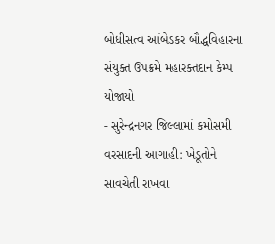બોધીસત્વ આંબેડકર બૌદ્ધવિહારના સંયુક્ત ઉપક્રમે મહારક્તદાન કેમ્પ યોજાયો
- સુરેન્દ્રનગર જિલ્લામાં કમોસમી વરસાદની આગાહી: ખેડૂતોને સાવચેતી રાખવા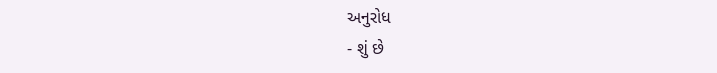અનુરોધ
- શું છે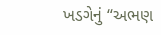ખડગેનું “અભણ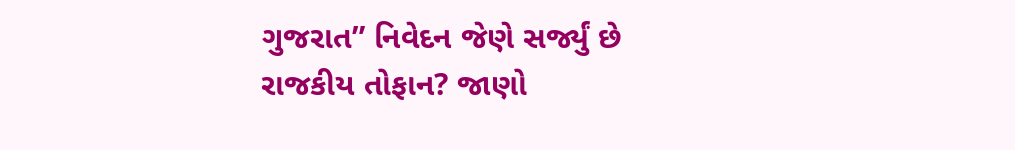ગુજરાત” નિવેદન જેણે સર્જ્યું છે રાજકીય તોફાન? જાણો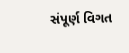સંપૂર્ણ વિગત